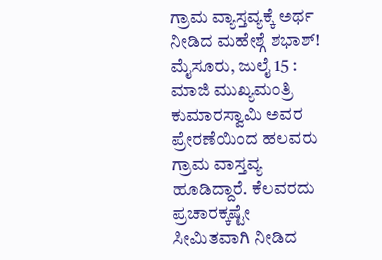ಗ್ರಾಮ ವ್ಯಾಸ್ತವ್ಯಕ್ಕೆ ಅರ್ಥ ನೀಡಿದ ಮಹೇಶ್ಗೆ ಶಭಾಶ್!
ಮೈಸೂರು, ಜುಲೈ 15 : ಮಾಜಿ ಮುಖ್ಯಮಂತ್ರಿ ಕುಮಾರಸ್ವಾಮಿ ಅವರ ಪ್ರೇರಣೆಯಿಂದ ಹಲವರು ಗ್ರಾಮ ವಾಸ್ತವ್ಯ ಹೂಡಿದ್ದಾರೆ. ಕೆಲವರದು ಪ್ರಚಾರಕ್ಕಷ್ಟೇ ಸೀಮಿತವಾಗಿ ನೀಡಿದ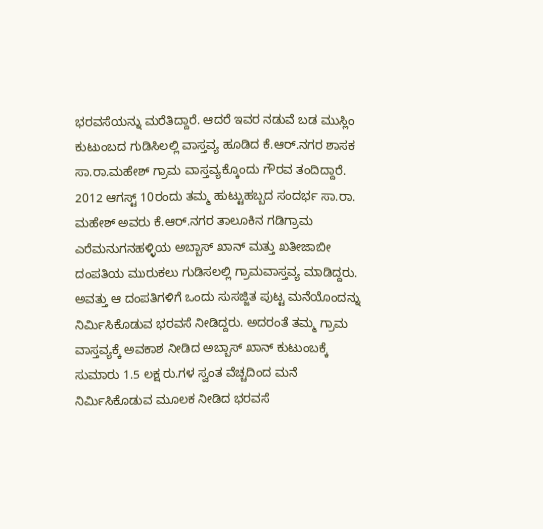ಭರವಸೆಯನ್ನು ಮರೆತಿದ್ದಾರೆ. ಆದರೆ ಇವರ ನಡುವೆ ಬಡ ಮುಸ್ಲಿಂ ಕುಟುಂಬದ ಗುಡಿಸಿಲಲ್ಲಿ ವಾಸ್ತವ್ಯ ಹೂಡಿದ ಕೆ.ಆರ್.ನಗರ ಶಾಸಕ ಸಾ.ರಾ.ಮಹೇಶ್ ಗ್ರಾಮ ವಾಸ್ತವ್ಯಕ್ಕೊಂದು ಗೌರವ ತಂದಿದ್ದಾರೆ.
2012 ಆಗಸ್ಟ್ 10ರಂದು ತಮ್ಮ ಹುಟ್ಟುಹಬ್ಬದ ಸಂದರ್ಭ ಸಾ.ರಾ. ಮಹೇಶ್ ಅವರು ಕೆ.ಆರ್.ನಗರ ತಾಲೂಕಿನ ಗಡಿಗ್ರಾಮ ಎರೆಮನುಗನಹಳ್ಳಿಯ ಅಬ್ಬಾಸ್ ಖಾನ್ ಮತ್ತು ಖತೀಜಾಬೀ ದಂಪತಿಯ ಮುರುಕಲು ಗುಡಿಸಲಲ್ಲಿ ಗ್ರಾಮವಾಸ್ತವ್ಯ ಮಾಡಿದ್ದರು.
ಅವತ್ತು ಆ ದಂಪತಿಗಳಿಗೆ ಒಂದು ಸುಸಜ್ಜಿತ ಪುಟ್ಟ ಮನೆಯೊಂದನ್ನು ನಿರ್ಮಿಸಿಕೊಡುವ ಭರವಸೆ ನೀಡಿದ್ದರು. ಅದರಂತೆ ತಮ್ಮ ಗ್ರಾಮ ವಾಸ್ತವ್ಯಕ್ಕೆ ಅವಕಾಶ ನೀಡಿದ ಅಬ್ಬಾಸ್ ಖಾನ್ ಕುಟುಂಬಕ್ಕೆ ಸುಮಾರು 1.5 ಲಕ್ಷ ರು.ಗಳ ಸ್ವಂತ ವೆಚ್ಚದಿಂದ ಮನೆ ನಿರ್ಮಿಸಿಕೊಡುವ ಮೂಲಕ ನೀಡಿದ ಭರವಸೆ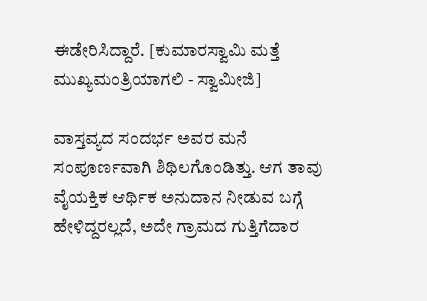ಈಡೇರಿಸಿದ್ದಾರೆ. [ಕುಮಾರಸ್ವಾಮಿ ಮತ್ತೆ ಮುಖ್ಯಮಂತ್ರಿಯಾಗಲಿ - ಸ್ವಾಮೀಜಿ]

ವಾಸ್ತವ್ಯದ ಸಂದರ್ಭ ಅವರ ಮನೆ ಸಂಪೂರ್ಣವಾಗಿ ಶಿಥಿಲಗೊಂಡಿತ್ತು. ಆಗ ತಾವು ವೈಯಕ್ತಿಕ ಆರ್ಥಿಕ ಅನುದಾನ ನೀಡುವ ಬಗ್ಗೆ ಹೇಳಿದ್ದರಲ್ಲದೆ, ಅದೇ ಗ್ರಾಮದ ಗುತ್ತಿಗೆದಾರ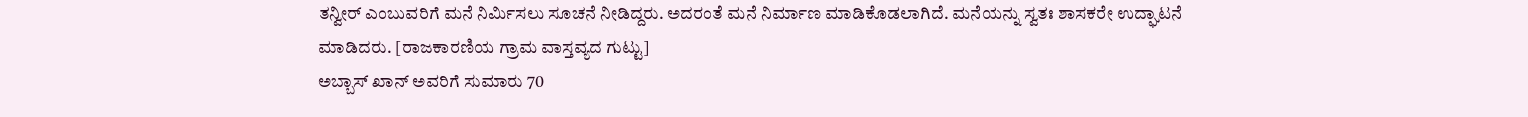ತನ್ವೀರ್ ಎಂಬುವರಿಗೆ ಮನೆ ನಿರ್ಮಿಸಲು ಸೂಚನೆ ನೀಡಿದ್ದರು. ಅದರಂತೆ ಮನೆ ನಿರ್ಮಾಣ ಮಾಡಿಕೊಡಲಾಗಿದೆ. ಮನೆಯನ್ನು ಸ್ವತಃ ಶಾಸಕರೇ ಉದ್ಘಾಟನೆ ಮಾಡಿದರು. [ರಾಜಕಾರಣಿಯ ಗ್ರಾಮ ವಾಸ್ತವ್ಯದ ಗುಟ್ಟು]
ಅಬ್ಬಾಸ್ ಖಾನ್ ಅವರಿಗೆ ಸುಮಾರು 70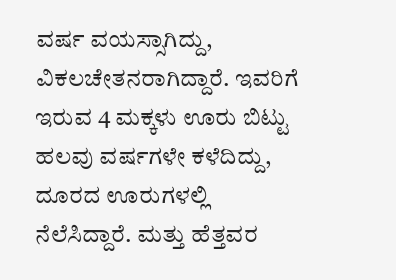ವರ್ಷ ವಯಸ್ಸಾಗಿದ್ದು, ವಿಕಲಚೇತನರಾಗಿದ್ದಾರೆ. ಇವರಿಗೆ ಇರುವ 4 ಮಕ್ಕಳು ಊರು ಬಿಟ್ಟು ಹಲವು ವರ್ಷಗಳೇ ಕಳೆದಿದ್ದು, ದೂರದ ಊರುಗಳಲ್ಲಿ ನೆಲೆಸಿದ್ದಾರೆ. ಮತ್ತು ಹೆತ್ತವರ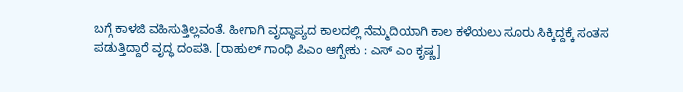ಬಗ್ಗೆ ಕಾಳಜಿ ವಹಿಸುತ್ತಿಲ್ಲವಂತೆ. ಹೀಗಾಗಿ ವೃದ್ಧಾಪ್ಯದ ಕಾಲದಲ್ಲಿ ನೆಮ್ಮದಿಯಾಗಿ ಕಾಲ ಕಳೆಯಲು ಸೂರು ಸಿಕ್ಕಿದ್ದಕ್ಕೆ ಸಂತಸ ಪಡುತ್ತಿದ್ದಾರೆ ವೃದ್ಧ ದಂಪತಿ. [ರಾಹುಲ್ ಗಾಂಧಿ ಪಿಎಂ ಆಗ್ಬೇಕು : ಎಸ್ ಎಂ ಕೃಷ್ಣ]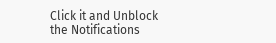Click it and Unblock the Notifications